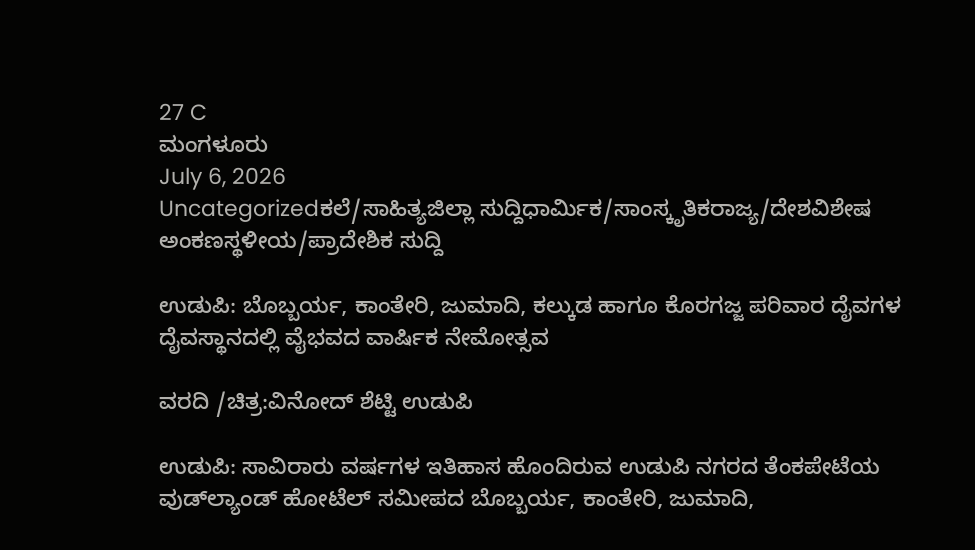27 C
ಮಂಗಳೂರು
July 6, 2026
Uncategorizedಕಲೆ/ಸಾಹಿತ್ಯಜಿಲ್ಲಾ ಸುದ್ದಿಧಾರ್ಮಿಕ/ಸಾಂಸ್ಕೃತಿಕರಾಜ್ಯ/ದೇಶವಿಶೇಷ ಅಂಕಣಸ್ಥಳೀಯ/ಪ್ರಾದೇಶಿಕ ಸುದ್ದಿ

ಉಡುಪಿ: ಬೊಬ್ಬರ್ಯ, ಕಾಂತೇರಿ, ಜುಮಾದಿ, ಕಲ್ಕುಡ ಹಾಗೂ ಕೊರಗಜ್ಜ ಪರಿವಾರ ದೈವಗಳ ದೈವಸ್ಥಾನದಲ್ಲಿ ವೈಭವದ ವಾರ್ಷಿಕ ನೇಮೋತ್ಸವ

ವರದಿ /ಚಿತ್ರ:ವಿನೋದ್ ಶೆಟ್ಟಿ ಉಡುಪಿ

ಉಡುಪಿ: ಸಾವಿರಾರು ವರ್ಷಗಳ ಇತಿಹಾಸ ಹೊಂದಿರುವ ಉಡುಪಿ ನಗರದ ತೆಂಕಪೇಟೆಯ ವುಡ್‌ಲ್ಯಾಂಡ್ ಹೋಟೆಲ್ ಸಮೀಪದ ಬೊಬ್ಬರ್ಯ, ಕಾಂತೇರಿ, ಜುಮಾದಿ,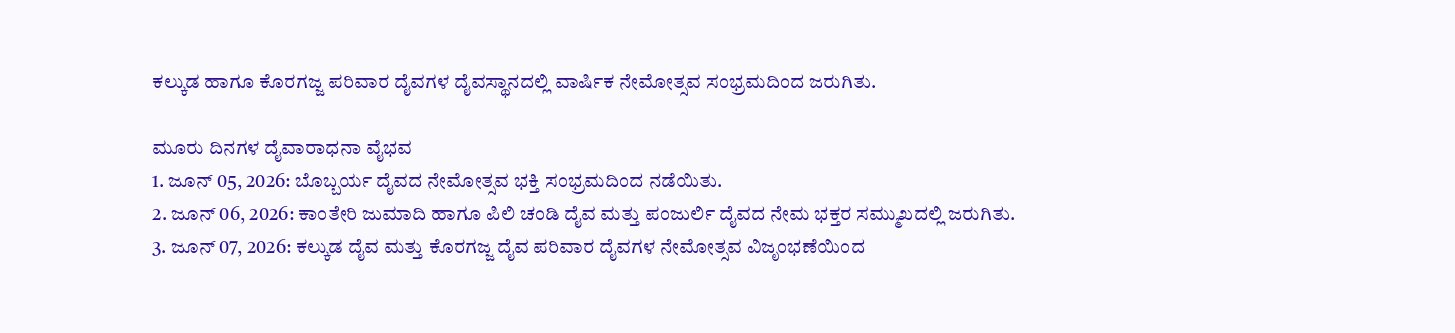ಕಲ್ಕುಡ ಹಾಗೂ ಕೊರಗಜ್ಜ ಪರಿವಾರ ದೈವಗಳ ದೈವಸ್ಥಾನದಲ್ಲಿ ವಾರ್ಷಿಕ ನೇಮೋತ್ಸವ ಸಂಭ್ರಮದಿಂದ ಜರುಗಿತು.

ಮೂರು ದಿನಗಳ ದೈವಾರಾಧನಾ ವೈಭವ
1. ಜೂನ್ 05, 2026: ಬೊಬ್ಬರ್ಯ ದೈವದ ನೇಮೋತ್ಸವ ಭಕ್ತಿ ಸಂಭ್ರಮದಿಂದ ನಡೆಯಿತು.
2. ಜೂನ್ 06, 2026: ಕಾಂತೇರಿ ಜುಮಾದಿ ಹಾಗೂ ಪಿಲಿ ಚಂಡಿ ದೈವ ಮತ್ತು ಪಂಜುರ್ಲಿ ದೈವದ ನೇಮ ಭಕ್ತರ ಸಮ್ಮುಖದಲ್ಲಿ ಜರುಗಿತು.
3. ಜೂನ್ 07, 2026: ಕಲ್ಕುಡ ದೈವ ಮತ್ತು ಕೊರಗಜ್ಜ ದೈವ ಪರಿವಾರ ದೈವಗಳ ನೇಮೋತ್ಸವ ವಿಜೃಂಭಣೆಯಿಂದ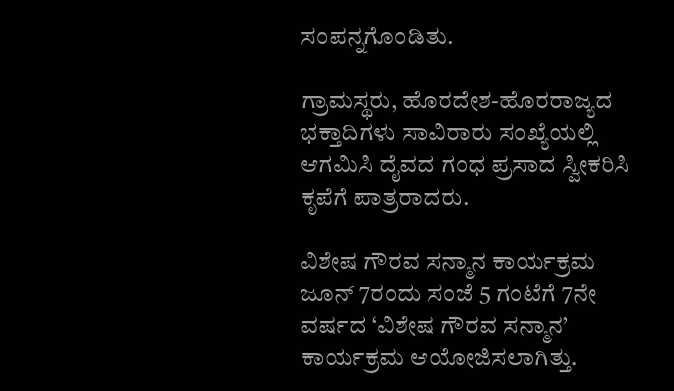ಸಂಪನ್ನಗೊಂಡಿತು.

ಗ್ರಾಮಸ್ಥರು, ಹೊರದೇಶ-ಹೊರರಾಜ್ಯದ ಭಕ್ತಾದಿಗಳು ಸಾವಿರಾರು ಸಂಖ್ಯೆಯಲ್ಲಿ ಆಗಮಿಸಿ ದೈವದ ಗಂಧ ಪ್ರಸಾದ ಸ್ವೀಕರಿಸಿ ಕೃಪೆಗೆ ಪಾತ್ರರಾದರು.

ವಿಶೇಷ ಗೌರವ ಸನ್ಮಾನ ಕಾರ್ಯಕ್ರಮ
ಜೂನ್ 7ರಂದು ಸಂಜೆ 5 ಗಂಟೆಗೆ 7ನೇ ವರ್ಷದ ‘ವಿಶೇಷ ಗೌರವ ಸನ್ಮಾನ’ ಕಾರ್ಯಕ್ರಮ ಆಯೋಜಿಸಲಾಗಿತ್ತು.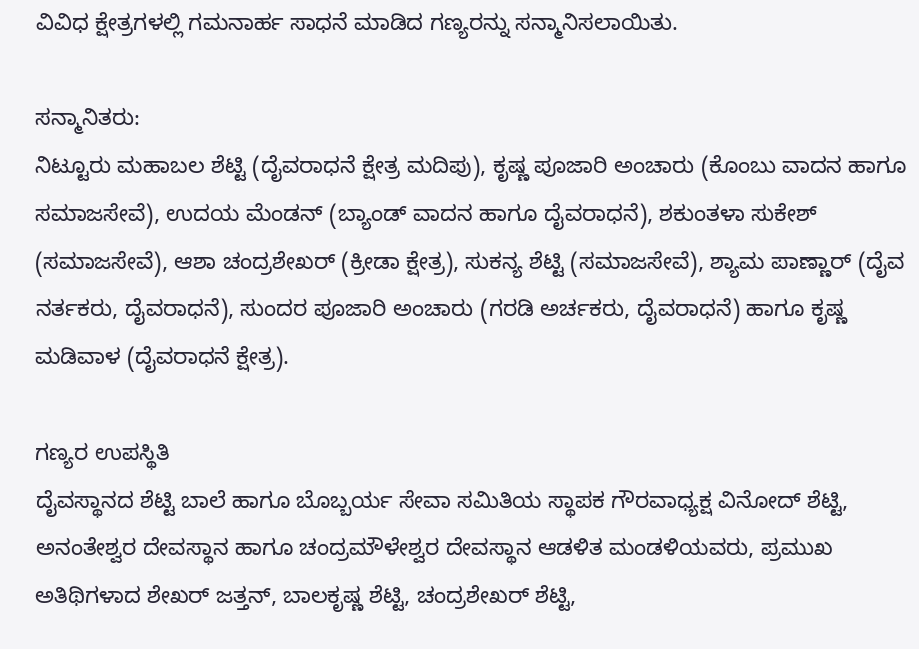ವಿವಿಧ ಕ್ಷೇತ್ರಗಳಲ್ಲಿ ಗಮನಾರ್ಹ ಸಾಧನೆ ಮಾಡಿದ ಗಣ್ಯರನ್ನು ಸನ್ಮಾನಿಸಲಾಯಿತು.

ಸನ್ಮಾನಿತರು:
ನಿಟ್ಟೂರು ಮಹಾಬಲ ಶೆಟ್ಟಿ (ದೈವರಾಧನೆ ಕ್ಷೇತ್ರ ಮದಿಪು), ಕೃಷ್ಣ ಪೂಜಾರಿ ಅಂಚಾರು (ಕೊಂಬು ವಾದನ ಹಾಗೂ ಸಮಾಜಸೇವೆ), ಉದಯ ಮೆಂಡನ್ (ಬ್ಯಾಂಡ್ ವಾದನ ಹಾಗೂ ದೈವರಾಧನೆ), ಶಕುಂತಳಾ ಸುಕೇಶ್ (ಸಮಾಜಸೇವೆ), ಆಶಾ ಚಂದ್ರಶೇಖರ್ (ಕ್ರೀಡಾ ಕ್ಷೇತ್ರ), ಸುಕನ್ಯ ಶೆಟ್ಟಿ (ಸಮಾಜಸೇವೆ), ಶ್ಯಾಮ ಪಾಣ್ಣಾರ್ (ದೈವ ನರ್ತಕರು, ದೈವರಾಧನೆ), ಸುಂದರ ಪೂಜಾರಿ ಅಂಚಾರು (ಗರಡಿ ಅರ್ಚಕರು, ದೈವರಾಧನೆ) ಹಾಗೂ ಕೃಷ್ಣ ಮಡಿವಾಳ (ದೈವರಾಧನೆ ಕ್ಷೇತ್ರ).

ಗಣ್ಯರ ಉಪಸ್ಥಿತಿ
ದೈವಸ್ಥಾನದ ಶೆಟ್ಟಿ ಬಾಲೆ ಹಾಗೂ ಬೊಬ್ಬರ್ಯ ಸೇವಾ ಸಮಿತಿಯ ಸ್ಥಾಪಕ ಗೌರವಾಧ್ಯಕ್ಷ ವಿನೋದ್ ಶೆಟ್ಟಿ, ಅನಂತೇಶ್ವರ ದೇವಸ್ಥಾನ ಹಾಗೂ ಚಂದ್ರಮೌಳೇಶ್ವರ ದೇವಸ್ಥಾನ ಆಡಳಿತ ಮಂಡಳಿಯವರು, ಪ್ರಮುಖ ಅತಿಥಿಗಳಾದ ಶೇಖರ್ ಜತ್ತನ್, ಬಾಲಕೃಷ್ಣ ಶೆಟ್ಟಿ, ಚಂದ್ರಶೇಖರ್ ಶೆಟ್ಟಿ,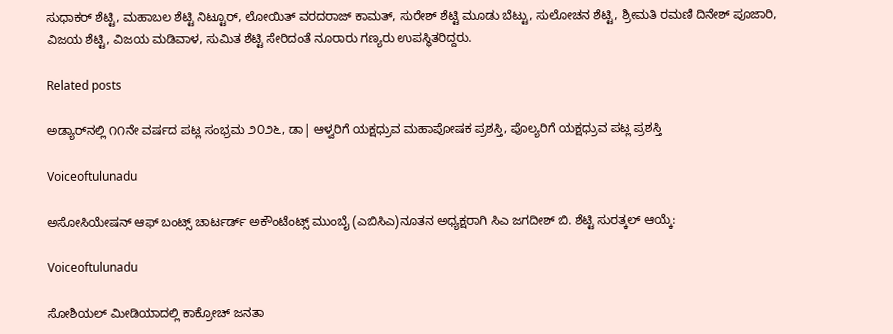ಸುಧಾಕರ್ ಶೆಟ್ಟಿ, ಮಹಾಬಲ ಶೆಟ್ಟಿ ನಿಟ್ಟೂರ್, ಲೋಯಿತ್ ವರದರಾಜ್ ಕಾಮತ್, ಸುರೇಶ್ ಶೆಟ್ಟಿ ಮೂಡು ಬೆಟ್ಟು, ಸುಲೋಚನ ಶೆಟ್ಟಿ, ಶ್ರೀಮತಿ ರಮಣಿ ದಿನೇಶ್ ಪೂಜಾರಿ, ವಿಜಯ ಶೆಟ್ಟಿ, ವಿಜಯ ಮಡಿವಾಳ, ಸುಮಿತ ಶೆಟ್ಟಿ ಸೇರಿದಂತೆ ನೂರಾರು ಗಣ್ಯರು ಉಪಸ್ಥಿತರಿದ್ದರು.

Related posts

ಅಡ್ಯಾರ್‌ನಲ್ಲಿ ೧೧ನೇ ವರ್ಷದ ಪಟ್ಲ ಸಂಭ್ರಮ ೨೦೨೬, ಡಾ| ಆಳ್ವರಿಗೆ ಯಕ್ಷಧ್ರುವ ಮಹಾಪೋಷಕ ಪ್ರಶಸ್ತಿ, ಪೊಲ್ಯರಿಗೆ ಯಕ್ಷಧ್ರುವ ಪಟ್ಲ ಪ್ರಶಸ್ತಿ

Voiceoftulunadu

ಅಸೋಸಿಯೇಷನ್ ಆಫ್ ಬಂಟ್ಸ್ ಚಾರ್ಟರ್ಡ್ ಅಕೌಂಟೆಂಟ್ಸ್ ಮುಂಬೈ (ಎಬಿಸಿಎ)ನೂತನ ಅಧ್ಯಕ್ಷರಾಗಿ ಸಿಎ ಜಗದೀಶ್ ಬಿ. ಶೆಟ್ಟಿ ಸುರತ್ಕಲ್ ಆಯ್ಕೆ:

Voiceoftulunadu

ಸೋಶಿಯಲ್ ಮೀಡಿಯಾದಲ್ಲಿ ಕಾಕ್ರೋಚ್ ಜನತಾ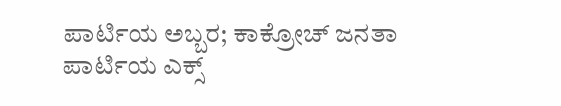ಪಾರ್ಟಿಯ ಅಬ್ಬರ; ಕಾಕ್ರೋಚ್ ಜನತಾ ಪಾರ್ಟಿಯ ಎಕ್ಸ್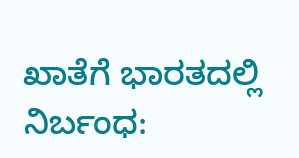ಖಾತೆಗೆ ಭಾರತದಲ್ಲಿ ನಿರ್ಬಂಧ: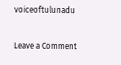voiceoftulunadu

Leave a Comment